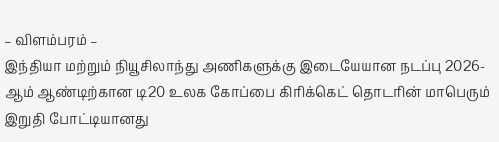– விளம்பரம் –
இந்தியா மற்றும் நியூசிலாந்து அணிகளுக்கு இடையேயான நடப்பு 2026-ஆம் ஆண்டிற்கான டி20 உலக கோப்பை கிரிக்கெட் தொடரின் மாபெரும் இறுதி போட்டியானது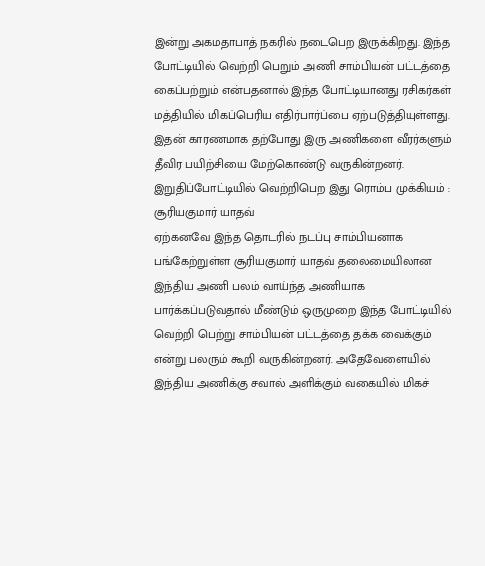இன்று அகமதாபாத் நகரில் நடைபெற இருக்கிறது. இந்த போட்டியில் வெற்றி பெறும் அணி சாம்பியன் பட்டத்தை கைப்பற்றும் என்பதனால் இந்த போட்டியானது ரசிகர்கள் மத்தியில் மிகப்பெரிய எதிர்பார்ப்பை ஏற்படுத்தியுள்ளது. இதன் காரணமாக தற்போது இரு அணிகளை வீரர்களும் தீவிர பயிற்சியை மேற்கொண்டு வருகின்றனர்.
இறுதிப்போட்டியில் வெற்றிபெற இது ரொம்ப முக்கியம் : சூரியகுமார் யாதவ்
ஏற்கனவே இந்த தொடரில் நடப்பு சாம்பியனாக பங்கேற்றுள்ள சூரியகுமார் யாதவ் தலைமையிலான இந்திய அணி பலம் வாய்ந்த அணியாக பார்க்கப்படுவதால் மீண்டும் ஒருமுறை இந்த போட்டியில் வெற்றி பெற்று சாம்பியன் பட்டத்தை தக்க வைக்கும் என்று பலரும் கூறி வருகின்றனர். அதேவேளையில் இந்திய அணிக்கு சவால் அளிக்கும் வகையில் மிகச்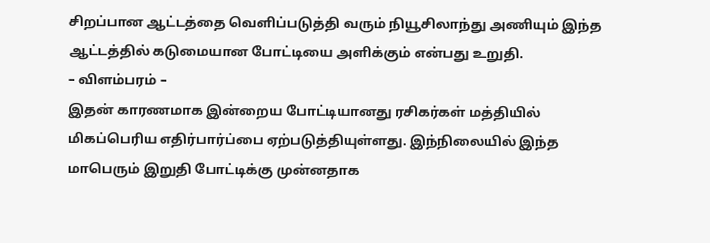சிறப்பான ஆட்டத்தை வெளிப்படுத்தி வரும் நியூசிலாந்து அணியும் இந்த ஆட்டத்தில் கடுமையான போட்டியை அளிக்கும் என்பது உறுதி.
– விளம்பரம் –
இதன் காரணமாக இன்றைய போட்டியானது ரசிகர்கள் மத்தியில் மிகப்பெரிய எதிர்பார்ப்பை ஏற்படுத்தியுள்ளது. இந்நிலையில் இந்த மாபெரும் இறுதி போட்டிக்கு முன்னதாக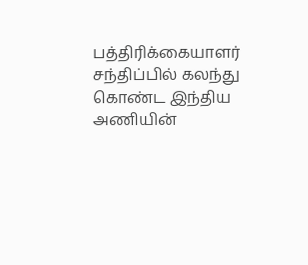பத்திரிக்கையாளர் சந்திப்பில் கலந்து கொண்ட இந்திய அணியின்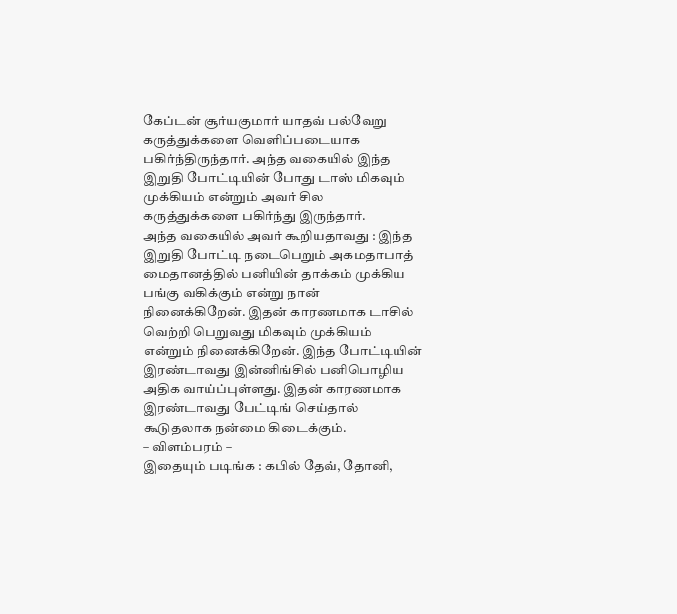கேப்டன் சூர்யகுமார் யாதவ் பல்வேறு கருத்துக்களை வெளிப்படையாக பகிர்ந்திருந்தார். அந்த வகையில் இந்த இறுதி போட்டியின் போது டாஸ் மிகவும் முக்கியம் என்றும் அவர் சில கருத்துக்களை பகிர்ந்து இருந்தார்.
அந்த வகையில் அவர் கூறியதாவது : இந்த இறுதி போட்டி நடைபெறும் அகமதாபாத் மைதானத்தில் பனியின் தாக்கம் முக்கிய பங்கு வகிக்கும் என்று நான் நினைக்கிறேன். இதன் காரணமாக டாசில் வெற்றி பெறுவது மிகவும் முக்கியம் என்றும் நினைக்கிறேன். இந்த போட்டியின் இரண்டாவது இன்னிங்சில் பனிபொழிய அதிக வாய்ப்புள்ளது. இதன் காரணமாக இரண்டாவது பேட்டிங் செய்தால் கூடுதலாக நன்மை கிடைக்கும்.
– விளம்பரம் –
இதையும் படிங்க : கபில் தேவ், தோனி,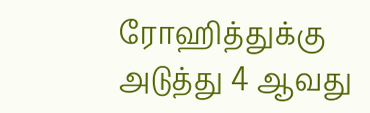ரோஹித்துக்கு அடுத்து 4 ஆவது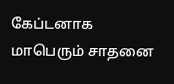கேப்டனாக மாபெரும் சாதனை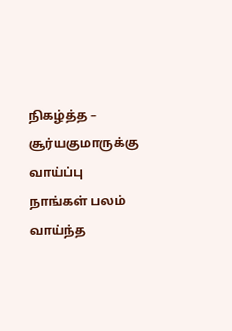நிகழ்த்த – சூர்யகுமாருக்கு வாய்ப்பு
நாங்கள் பலம் வாய்ந்த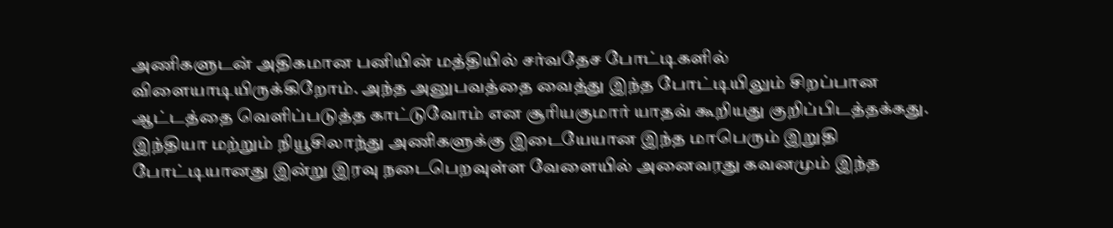அணிகளுடன் அதிகமான பனியின் மத்தியில் சர்வதேச போட்டிகளில் விளையாடியிருக்கிறோம். அந்த அனுபவத்தை வைத்து இந்த போட்டியிலும் சிறப்பான ஆட்டத்தை வெளிப்படுத்த காட்டுவோம் என சூரியகுமார் யாதவ் கூறியது குறிப்பிடத்தக்கது. இந்தியா மற்றும் நியூசிலாந்து அணிகளுக்கு இடையேயான இந்த மாபெரும் இறுதி போட்டியானது இன்று இரவு நடைபெறவுள்ள வேளையில் அனைவரது கவனமும் இந்த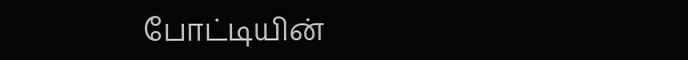போட்டியின்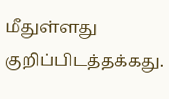மீதுள்ளது குறிப்பிடத்தக்கது.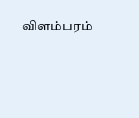விளம்பரம்